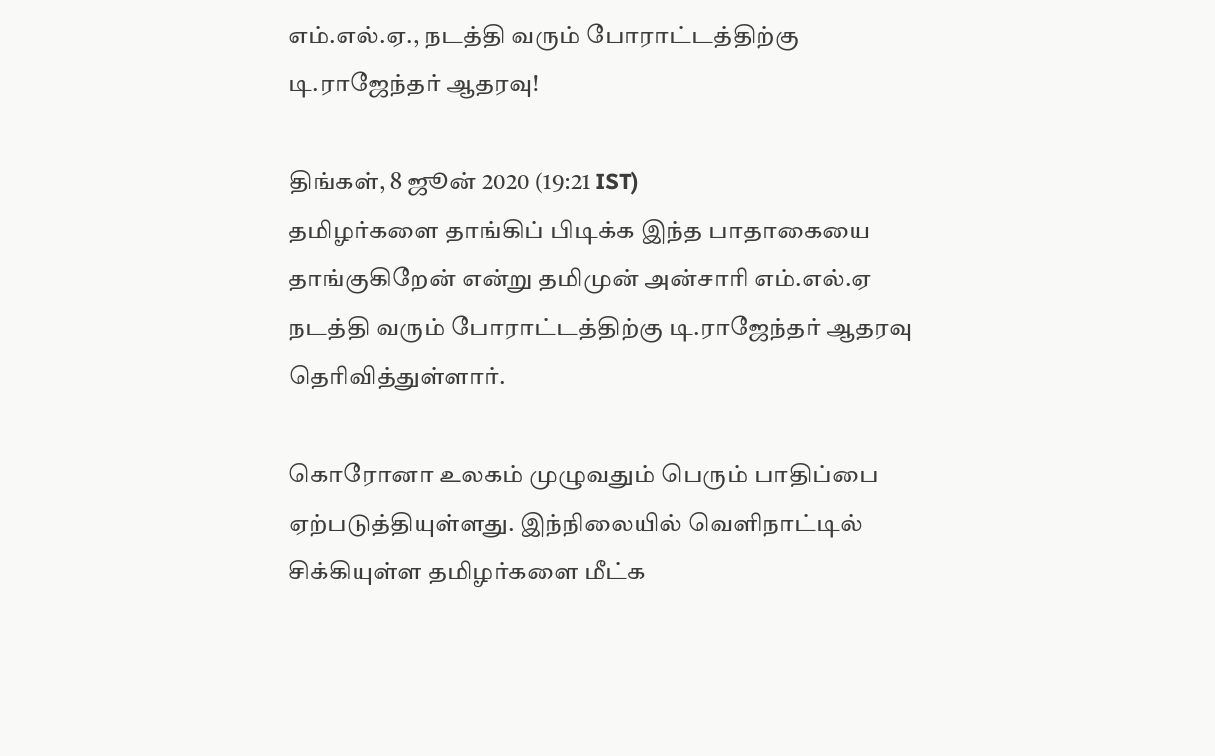எம்.எல்.ஏ., நடத்தி வரும் போராட்டத்திற்கு டி.ராஜேந்தர் ஆதரவு!

திங்கள், 8 ஜூன் 2020 (19:21 IST)
தமிழர்களை தாங்கிப் பிடிக்க இந்த பாதாகையை தாங்குகிறேன் என்று தமிமுன் அன்சாரி எம்.எல்.ஏ நடத்தி வரும் போராட்டத்திற்கு டி.ராஜேந்தர் ஆதரவு தெரிவித்துள்ளார்.

கொரோனா உலகம் முழுவதும் பெரும் பாதிப்பை ஏற்படுத்தியுள்ளது. இந்நிலையில் வெளிநாட்டில் சிக்கியுள்ள தமிழர்களை மீட்க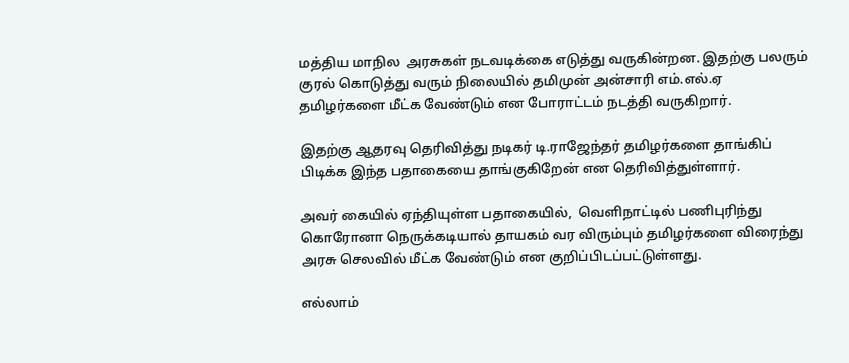மத்திய மாநில  அரசுகள் நடவடிக்கை எடுத்து வருகின்றன. இதற்கு பலரும் குரல் கொடுத்து வரும் நிலையில் தமிமுன் அன்சாரி எம்.எல்.ஏ தமிழர்களை மீட்க வேண்டும் என போராட்டம் நடத்தி வருகிறார்.

இதற்கு ஆதரவு தெரிவித்து நடிகர் டி.ராஜேந்தர் தமிழர்களை தாங்கிப் பிடிக்க இந்த பதாகையை தாங்குகிறேன் என தெரிவித்துள்ளார்.

அவர் கையில் ஏந்தியுள்ள பதாகையில்,  வெளிநாட்டில் பணிபுரிந்து கொரோனா நெருக்கடியால் தாயகம் வர விரும்பும் தமிழர்களை விரைந்து அரசு செலவில் மீட்க வேண்டும் என குறிப்பிடப்பட்டுள்ளது.

எல்லாம்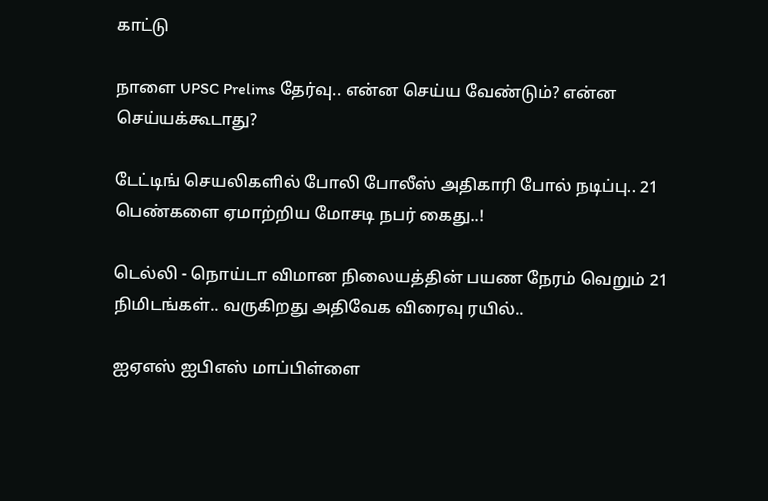காட்டு

நாளை UPSC Prelims தேர்வு.. என்ன செய்ய வேண்டும்? என்ன செய்யக்கூடாது?

டேட்டிங் செயலிகளில் போலி போலீஸ் அதிகாரி போல் நடிப்பு.. 21 பெண்களை ஏமாற்றிய மோசடி நபர் கைது..!

டெல்லி - நொய்டா விமான நிலையத்தின் பயண நேரம் வெறும் 21 நிமிடங்கள்.. வருகிறது அதிவேக விரைவு ரயில்..

ஐஏஎஸ் ஐபிஎஸ் மாப்பிள்ளை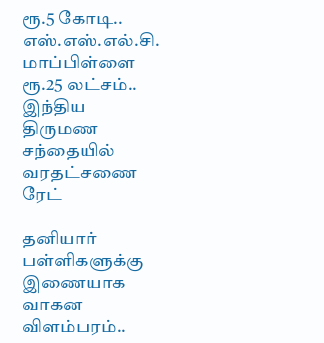ரூ.5 கோடி.. எஸ்.எஸ்.எல்.சி. மாப்பிள்ளை ரூ.25 லட்சம்.. இந்திய திருமண சந்தையில் வரதட்சணை ரேட்

தனியார் பள்ளிகளுக்கு இணையாக வாகன விளம்பரம்..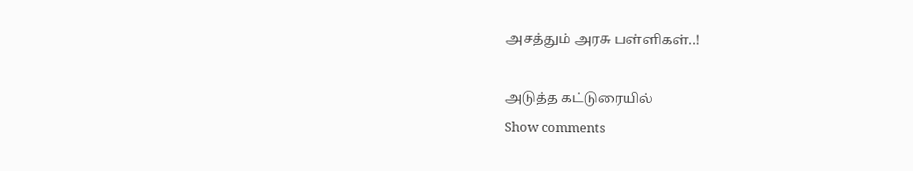அசத்தும் அரசு பள்ளிகள்..!

அடுத்த கட்டுரையில்
Show comments